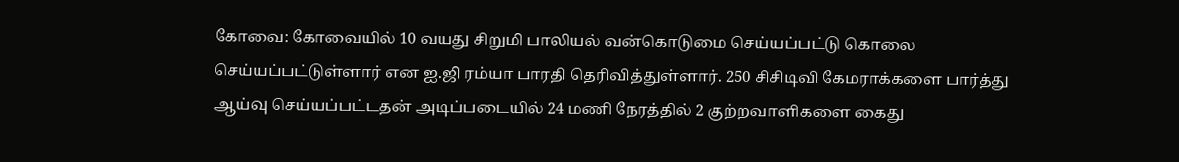கோவை: கோவையில் 10 வயது சிறுமி பாலியல் வன்கொடுமை செய்யப்பட்டு கொலை செய்யப்பட்டுள்ளார் என ஐ.ஜி ரம்யா பாரதி தெரிவித்துள்ளார். 250 சிசிடிவி கேமராக்களை பார்த்து ஆய்வு செய்யப்பட்டதன் அடிப்படையில் 24 மணி நேரத்தில் 2 குற்றவாளிகளை கைது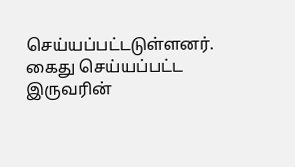செய்யப்பட்டடுள்ளனர். கைது செய்யப்பட்ட இருவரின்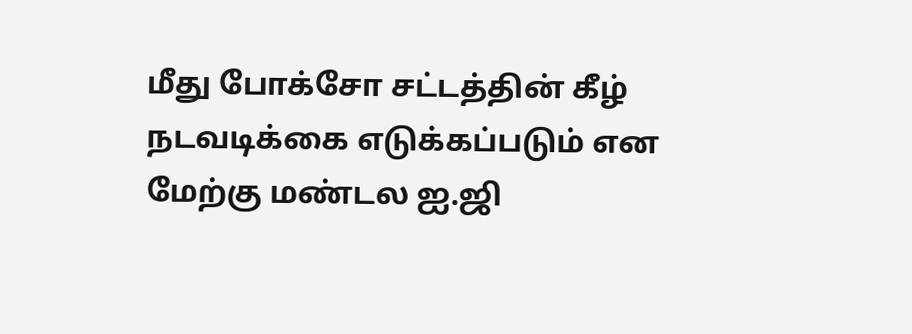மீது போக்சோ சட்டத்தின் கீழ் நடவடிக்கை எடுக்கப்படும் என மேற்கு மண்டல ஐ.ஜி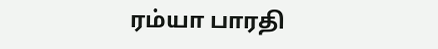ரம்யா பாரதி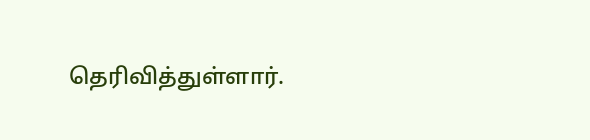தெரிவித்துள்ளார்.